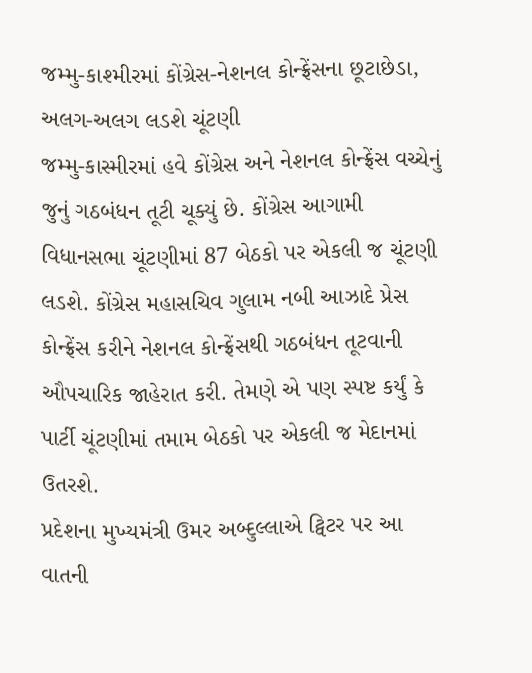જમ્મુ-કાશ્મીરમાં કોંગ્રેસ-નેશનલ કોન્ફ્રેંસના છૂટાછેડા, અલગ-અલગ લડશે ચૂંટણી
જમ્મુ-કાસ્મીરમાં હવે કોંગ્રેસ અને નેશનલ કોન્ફ્રેંસ વચ્ચેનું જુનું ગઠબંધન તૂટી ચૂક્યું છે. કોંગ્રેસ આગામી વિધાનસભા ચૂંટણીમાં 87 બેઠકો પર એકલી જ ચૂંટણી લડશે. કોંગ્રેસ મહાસચિવ ગુલામ નબી આઝાદે પ્રેસ કોન્ફ્રેંસ કરીને નેશનલ કોન્ફ્રેંસથી ગઠબંધન તૂટવાની ઔપચારિક જાહેરાત કરી. તેમણે એ પણ સ્પષ્ટ કર્યું કે પાર્ટી ચૂંટણીમાં તમામ બેઠકો પર એકલી જ મેદાનમાં ઉતરશે.
પ્રદેશના મુખ્યમંત્રી ઉમર અબ્દુલ્લાએ ટ્વિટર પર આ વાતની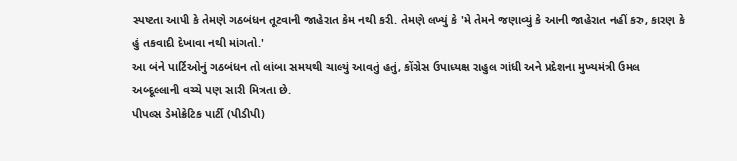સ્પષ્ટતા આપી કે તેમણે ગઠબંધન તૂટવાની જાહેરાત કેમ નથી કરી. તેમણે લખ્યું કે 'મે તેમને જણાવ્યું કે આની જાહેરાત નહીં કરુ, કારણ કે હું તકવાદી દેખાવા નથી માંગતો.'
આ બંને પાર્ટિઓનું ગઠબંધન તો લાંબા સમયથી ચાલ્યું આવતું હતું, કોંગ્રેસ ઉપાધ્યક્ષ રાહુલ ગાંધી અને પ્રદેશના મુખ્યમંત્રી ઉમલ અબ્દૂલ્લાની વચ્ચે પણ સારી મિત્રતા છે.
પીપલ્સ ડેમોક્રેટિક પાર્ટી (પીડીપી)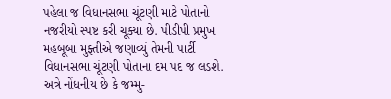પહેલા જ વિધાનસભા ચૂંટણી માટે પોતાનો નજરીયો સ્પષ્ટ કરી ચૂક્યા છે. પીડીપી પ્રમુખ મહબૂબા મુફ્તીએ જણાવ્યું તેમની પાર્ટી વિધાનસભા ચૂંટણી પોતાના દમ પદ જ લડશે.
અત્રે નોંધનીય છે કે જમ્મુ-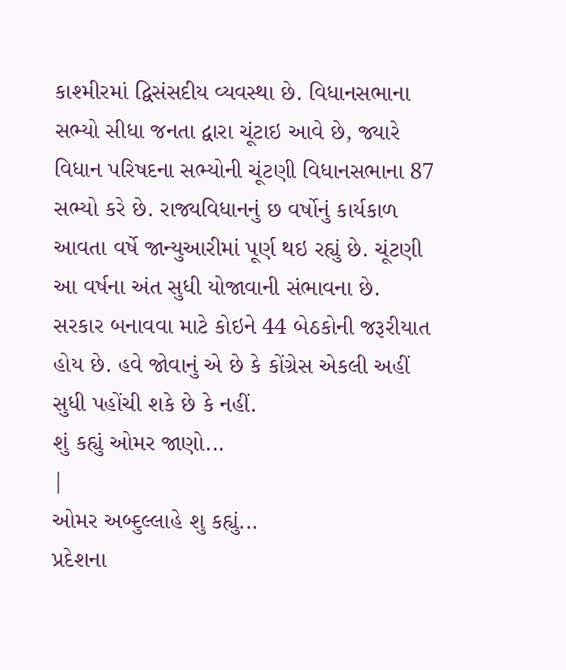કાશ્મીરમાં દ્વિસંસદીય વ્યવસ્થા છે. વિધાનસભાના સભ્યો સીધા જનતા દ્વારા ચૂંટાઇ આવે છે, જ્યારે વિધાન પરિષદના સભ્યોની ચૂંટણી વિધાનસભાના 87 સભ્યો કરે છે. રાજ્યવિધાનનું છ વર્ષોનું કાર્યકાળ આવતા વર્ષે જાન્યુઆરીમાં પૂર્ણ થઇ રહ્યું છે. ચૂંટણી આ વર્ષના અંત સુધી યોજાવાની સંભાવના છે. સરકાર બનાવવા માટે કોઇને 44 બેઠકોની જરૂરીયાત હોય છે. હવે જોવાનું એ છે કે કોંગ્રેસ એકલી અહીં સુધી પહોંચી શકે છે કે નહીં.
શું કહ્યું ઓમર જાણો...
|
ઓમર અબ્દુલ્લાહે શુ કહ્યું...
પ્રદેશના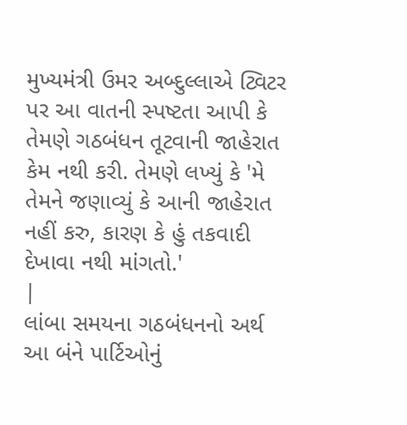મુખ્યમંત્રી ઉમર અબ્દુલ્લાએ ટ્વિટર પર આ વાતની સ્પષ્ટતા આપી કે તેમણે ગઠબંધન તૂટવાની જાહેરાત કેમ નથી કરી. તેમણે લખ્યું કે 'મે તેમને જણાવ્યું કે આની જાહેરાત નહીં કરુ, કારણ કે હું તકવાદી દેખાવા નથી માંગતો.'
|
લાંબા સમયના ગઠબંધનનો અર્થ
આ બંને પાર્ટિઓનું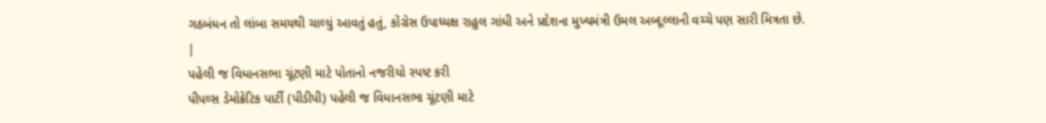ગઠબંધન તો લાંબા સમયથી ચાલ્યું આવતું હતું, કોંગ્રેસ ઉપાધ્યક્ષ રાહુલ ગાંધી અને પ્રદેશના મુખ્યમંત્રી ઉમલ અબ્દૂલ્લાની વચ્ચે પણ સારી મિત્રતા છે.
|
પહેલી જ વિધાનસભા ચૂંટણી માટે પોતાનો નજરીયો સ્પષ્ટ કરી
પીપલ્સ ડેમોક્રેટિક પાર્ટી (પીડીપી) પહેલી જ વિધાનસભા ચૂંટણી માટે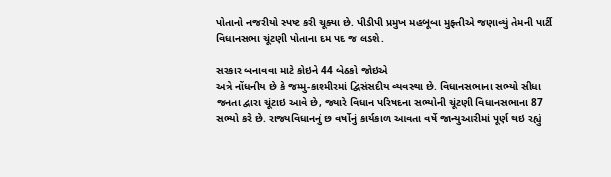પોતાનો નજરીયો સ્પષ્ટ કરી ચૂક્યા છે. પીડીપી પ્રમુખ મહબૂબા મુફ્તીએ જણાવ્યું તેમની પાર્ટી વિધાનસભા ચૂંટણી પોતાના દમ પદ જ લડશે.

સરકાર બનાવવા માટે કોઇને 44 બેઠકો જોઇએ
અત્રે નોંધનીય છે કે જમ્મુ-કાશ્મીરમાં દ્વિસંસદીય વ્યવસ્થા છે. વિધાનસભાના સભ્યો સીધા જનતા દ્વારા ચૂંટાઇ આવે છે, જ્યારે વિધાન પરિષદના સભ્યોની ચૂંટણી વિધાનસભાના 87 સભ્યો કરે છે. રાજ્યવિધાનનું છ વર્ષોનું કાર્યકાળ આવતા વર્ષે જાન્યુઆરીમાં પૂર્ણ થઇ રહ્યું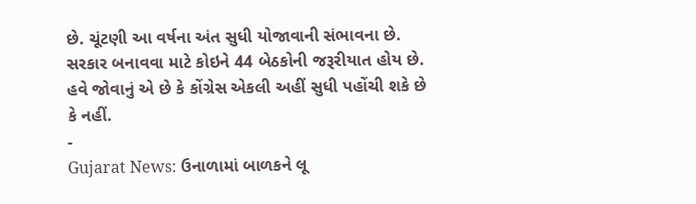છે. ચૂંટણી આ વર્ષના અંત સુધી યોજાવાની સંભાવના છે. સરકાર બનાવવા માટે કોઇને 44 બેઠકોની જરૂરીયાત હોય છે. હવે જોવાનું એ છે કે કોંગ્રેસ એકલી અહીં સુધી પહોંચી શકે છે કે નહીં.
-
Gujarat News: ઉનાળામાં બાળકને લૂ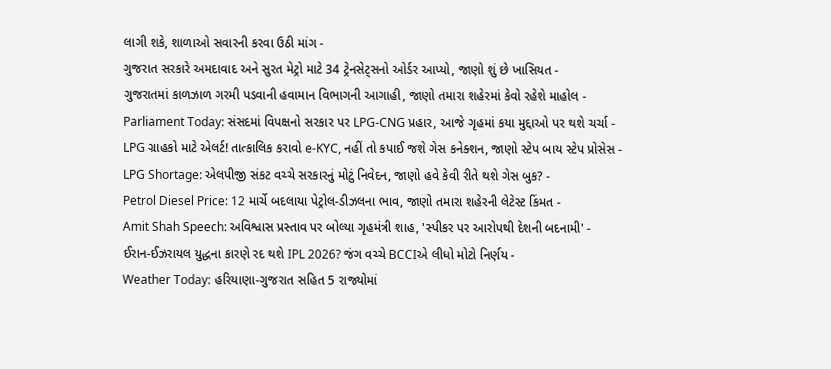લાગી શકે, શાળાઓ સવારની કરવા ઉઠી માંગ -
ગુજરાત સરકારે અમદાવાદ અને સુરત મેટ્રો માટે 34 ટ્રેનસેટ્સનો ઓર્ડર આપ્યો, જાણો શું છે ખાસિયત -
ગુજરાતમાં કાળઝાળ ગરમી પડવાની હવામાન વિભાગની આગાહી, જાણો તમારા શહેરમાં કેવો રહેશે માહોલ -
Parliament Today: સંસદમાં વિપક્ષનો સરકાર પર LPG-CNG પ્રહાર, આજે ગૃહમાં કયા મુદ્દાઓ પર થશે ચર્ચા -
LPG ગ્રાહકો માટે એલર્ટ! તાત્કાલિક કરાવો e-KYC, નહીં તો કપાઈ જશે ગેસ કનેક્શન, જાણો સ્ટેપ બાય સ્ટેપ પ્રોસેસ -
LPG Shortage: એલપીજી સંકટ વચ્ચે સરકારનું મોટું નિવેદન, જાણો હવે કેવી રીતે થશે ગેસ બુક? -
Petrol Diesel Price: 12 માર્ચે બદલાયા પેટ્રોલ-ડીઝલના ભાવ, જાણો તમારા શહેરની લેટેસ્ટ કિંમત -
Amit Shah Speech: અવિશ્વાસ પ્રસ્તાવ પર બોલ્યા ગૃહમંત્રી શાહ, 'સ્પીકર પર આરોપથી દેશની બદનામી' -
ઈરાન-ઈઝરાયલ યુદ્ધના કારણે રદ થશે IPL 2026? જંગ વચ્ચે BCCIએ લીધો મોટો નિર્ણય -
Weather Today: હરિયાણા-ગુજરાત સહિત 5 રાજ્યોમાં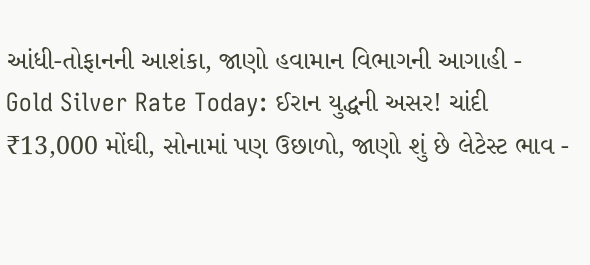આંધી-તોફાનની આશંકા, જાણો હવામાન વિભાગની આગાહી -
Gold Silver Rate Today: ઈરાન યુદ્ધની અસર! ચાંદી ₹13,000 મોંઘી, સોનામાં પણ ઉછાળો, જાણો શું છે લેટેસ્ટ ભાવ -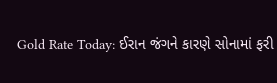Gold Rate Today: ઈરાન જંગને કારણે સોનામાં ફરી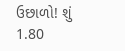ઉછાળો! શું 1.80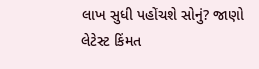લાખ સુધી પહોંચશે સોનું? જાણો લેટેસ્ટ કિંમત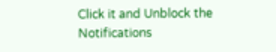Click it and Unblock the Notifications